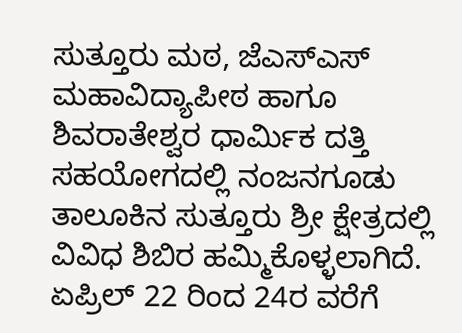ಸುತ್ತೂರು ಮಠ, ಜೆಎಸ್ಎಸ್ ಮಹಾವಿದ್ಯಾಪೀಠ ಹಾಗೂ ಶಿವರಾತೇಶ್ವರ ಧಾರ್ಮಿಕ ದತ್ತಿ ಸಹಯೋಗದಲ್ಲಿ ನಂಜನಗೂಡು ತಾಲೂಕಿನ ಸುತ್ತೂರು ಶ್ರೀ ಕ್ಷೇತ್ರದಲ್ಲಿ ವಿವಿಧ ಶಿಬಿರ ಹಮ್ಮಿಕೊಳ್ಳಲಾಗಿದೆ. ಏಪ್ರಿಲ್ 22 ರಿಂದ 24ರ ವರೆಗೆ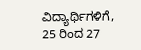ವಿದ್ಯಾರ್ಥಿಗಳಿಗೆ, 25 ರಿಂದ 27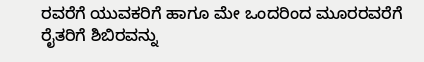ರವರೆಗೆ ಯುವಕರಿಗೆ ಹಾಗೂ ಮೇ ಒಂದರಿಂದ ಮೂರರವರೆಗೆ ರೈತರಿಗೆ ಶಿಬಿರವನ್ನು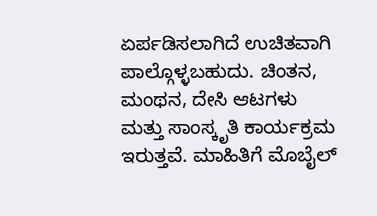ಏರ್ಪಡಿಸಲಾಗಿದೆ ಉಚಿತವಾಗಿ ಪಾಲ್ಗೊಳ್ಳಬಹುದು. ಚಿಂತನ, ಮಂಥನ, ದೇಸಿ ಆಟಗಳು ಮತ್ತು ಸಾಂಸ್ಕೃತಿ ಕಾರ್ಯಕ್ರಮ ಇರುತ್ತವೆ. ಮಾಹಿತಿಗೆ ಮೊಬೈಲ್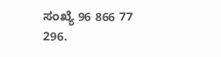ಸಂಖ್ಯೆ 96 866 77 296.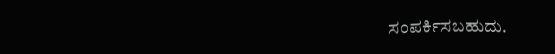ಸಂಪರ್ಕಿಸಬಹುದು.